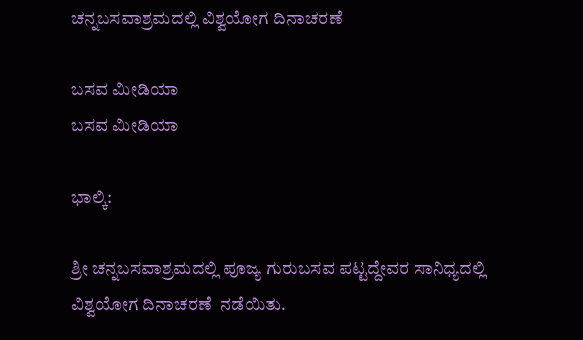ಚನ್ನಬಸವಾಶ್ರಮದಲ್ಲಿ ವಿಶ್ವಯೋಗ ದಿನಾಚರಣೆ

ಬಸವ ಮೀಡಿಯಾ
ಬಸವ ಮೀಡಿಯಾ

ಭಾಲ್ಕಿ:

ಶ್ರೀ ಚನ್ನಬಸವಾಶ್ರಮದಲ್ಲಿ ಪೂಜ್ಯ ಗುರುಬಸವ ಪಟ್ಟದ್ದೇವರ ಸಾನಿಧ್ಯದಲ್ಲಿ ವಿಶ್ವಯೋಗ ದಿನಾಚರಣೆ  ನಡೆಯಿತು.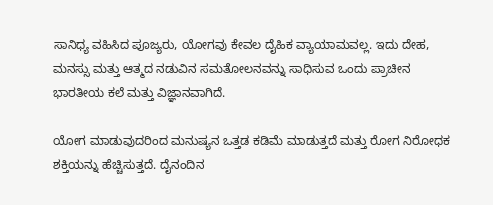ಸಾನಿಧ್ಯ ವಹಿಸಿದ ಪೂಜ್ಯರು, ಯೋಗವು ಕೇವಲ ದೈಹಿಕ ವ್ಯಾಯಾಮವಲ್ಲ. ಇದು ದೇಹ, ಮನಸ್ಸು ಮತ್ತು ಆತ್ಮದ ನಡುವಿನ ಸಮತೋಲನವನ್ನು ಸಾಧಿಸುವ ಒಂದು ಪ್ರಾಚೀನ ಭಾರತೀಯ ಕಲೆ ಮತ್ತು ವಿಜ್ಞಾನವಾಗಿದೆ.

ಯೋಗ ಮಾಡುವುದರಿಂದ ಮನುಷ್ಯನ ಒತ್ತಡ ಕಡಿಮೆ ಮಾಡುತ್ತದೆ ಮತ್ತು ರೋಗ ನಿರೋಧಕ ಶಕ್ತಿಯನ್ನು ಹೆಚ್ಚಿಸುತ್ತದೆ. ದೈನಂದಿನ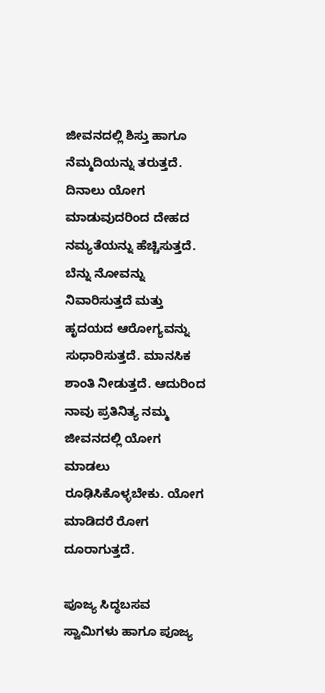ಜೀವನದಲ್ಲಿ ಶಿಸ್ತು ಹಾಗೂ ನೆಮ್ಮದಿಯನ್ನು ತರುತ್ತದೆ. ದಿನಾಲು ಯೋಗ ಮಾಡುವುದರಿಂದ ದೇಹದ ನಮ್ಯತೆಯನ್ನು ಹೆಚ್ಚಿಸುತ್ತದೆ. ಬೆನ್ನು ನೋವನ್ನು ನಿವಾರಿಸುತ್ತದೆ ಮತ್ತು ಹೃದಯದ ಆರೋಗ್ಯವನ್ನು ಸುಧಾರಿಸುತ್ತದೆ. ಮಾನಸಿಕ ಶಾಂತಿ ನೀಡುತ್ತದೆ. ಆದುರಿಂದ ನಾವು ಪ್ರತಿನಿತ್ಯ ನಮ್ಮ ಜೀವನದಲ್ಲಿ ಯೋಗ ಮಾಡಲು ರೂಢಿಸಿಕೊಳ್ಳಬೇಕು. ಯೋಗ ಮಾಡಿದರೆ ರೋಗ ದೂರಾಗುತ್ತದೆ.

ಪೂಜ್ಯ ಸಿದ್ಧಬಸವ ಸ್ವಾಮಿಗಳು ಹಾಗೂ ಪೂಜ್ಯ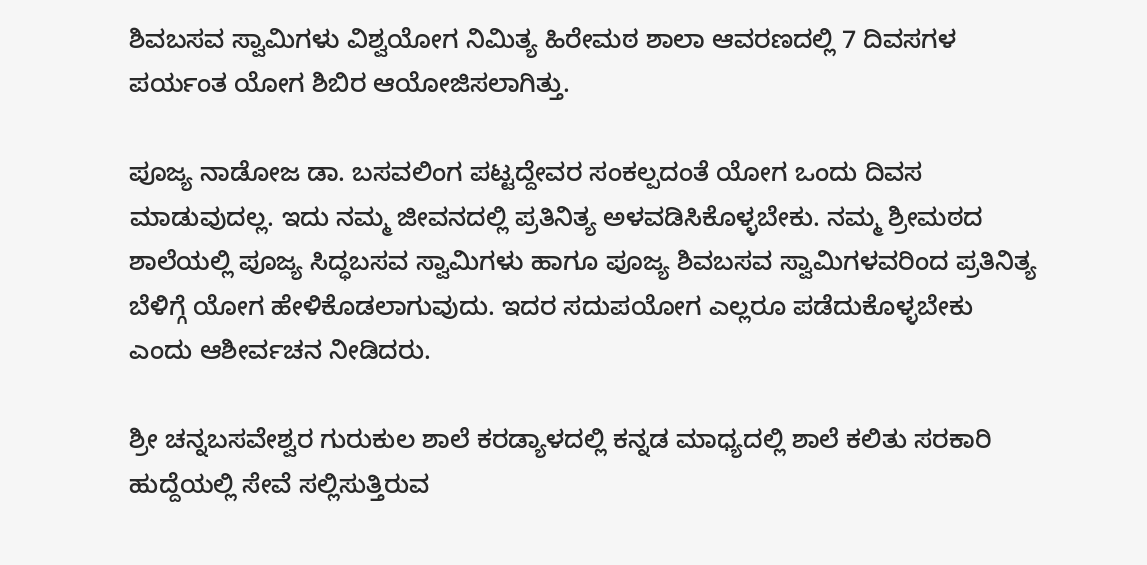ಶಿವಬಸವ ಸ್ವಾಮಿಗಳು ವಿಶ್ವಯೋಗ ನಿಮಿತ್ಯ ಹಿರೇಮಠ ಶಾಲಾ ಆವರಣದಲ್ಲಿ 7 ದಿವಸಗಳ ಪರ್ಯಂತ ಯೋಗ ಶಿಬಿರ ಆಯೋಜಿಸಲಾಗಿತ್ತು.

ಪೂಜ್ಯ ನಾಡೋಜ ಡಾ. ಬಸವಲಿಂಗ ಪಟ್ಟದ್ದೇವರ ಸಂಕಲ್ಪದಂತೆ ಯೋಗ ಒಂದು ದಿವಸ ಮಾಡುವುದಲ್ಲ. ಇದು ನಮ್ಮ ಜೀವನದಲ್ಲಿ ಪ್ರತಿನಿತ್ಯ ಅಳವಡಿಸಿಕೊಳ್ಳಬೇಕು. ನಮ್ಮ ಶ್ರೀಮಠದ ಶಾಲೆಯಲ್ಲಿ ಪೂಜ್ಯ ಸಿದ್ಧಬಸವ ಸ್ವಾಮಿಗಳು ಹಾಗೂ ಪೂಜ್ಯ ಶಿವಬಸವ ಸ್ವಾಮಿಗಳವರಿಂದ ಪ್ರತಿನಿತ್ಯ ಬೆಳಿಗ್ಗೆ ಯೋಗ ಹೇಳಿಕೊಡಲಾಗುವುದು. ಇದರ ಸದುಪಯೋಗ ಎಲ್ಲರೂ ಪಡೆದುಕೊಳ್ಳಬೇಕು ಎಂದು ಆಶೀರ್ವಚನ ನೀಡಿದರು.

ಶ್ರೀ ಚನ್ನಬಸವೇಶ್ವರ ಗುರುಕುಲ ಶಾಲೆ ಕರಡ್ಯಾಳದಲ್ಲಿ ಕನ್ನಡ ಮಾಧ್ಯದಲ್ಲಿ ಶಾಲೆ ಕಲಿತು ಸರಕಾರಿ ಹುದ್ದೆಯಲ್ಲಿ ಸೇವೆ ಸಲ್ಲಿಸುತ್ತಿರುವ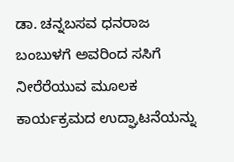ಡಾ. ಚನ್ನಬಸವ ಧನರಾಜ ಬಂಬುಳಗೆ ಅವರಿಂದ ಸಸಿಗೆ ನೀರೆರೆಯುವ ಮೂಲಕ ಕಾರ್ಯಕ್ರಮದ ಉದ್ಘಾಟನೆಯನ್ನು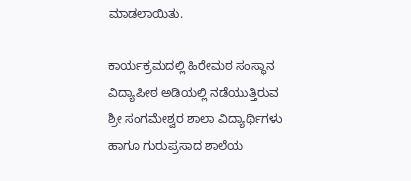ಮಾಡಲಾಯಿತು.

ಕಾರ್ಯಕ್ರಮದಲ್ಲಿ ಹಿರೇಮಠ ಸಂಸ್ಥಾನ ವಿದ್ಯಾಪೀಠ ಅಡಿಯಲ್ಲಿ ನಡೆಯುತ್ತಿರುವ ಶ್ರೀ ಸಂಗಮೇಶ್ವರ ಶಾಲಾ ವಿದ್ಯಾರ್ಥಿಗಳು ಹಾಗೂ ಗುರುಪ್ರಸಾದ ಶಾಲೆಯ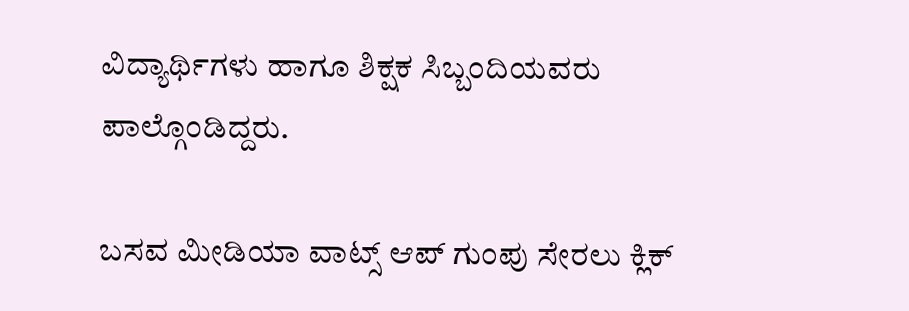ವಿದ್ಯಾರ್ಥಿಗಳು ಹಾಗೂ ಶಿಕ್ಷಕ ಸಿಬ್ಬಂದಿಯವರು ಪಾಲ್ಗೊಂಡಿದ್ದರು.

ಬಸವ ಮೀಡಿಯಾ ವಾಟ್ಸ್ ಆಪ್ ಗುಂಪು ಸೇರಲು ಕ್ಲಿಕ್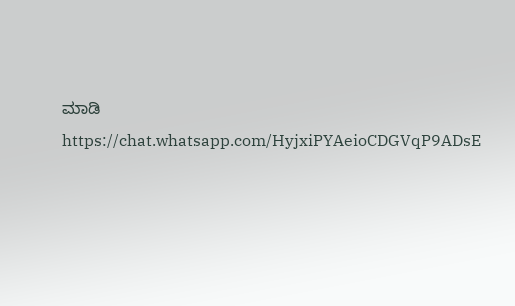ಮಾಡಿ
https://chat.whatsapp.com/HyjxiPYAeioCDGVqP9ADsE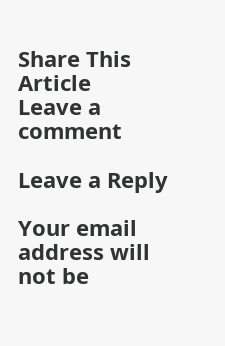Share This Article
Leave a comment

Leave a Reply

Your email address will not be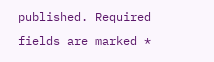published. Required fields are marked *